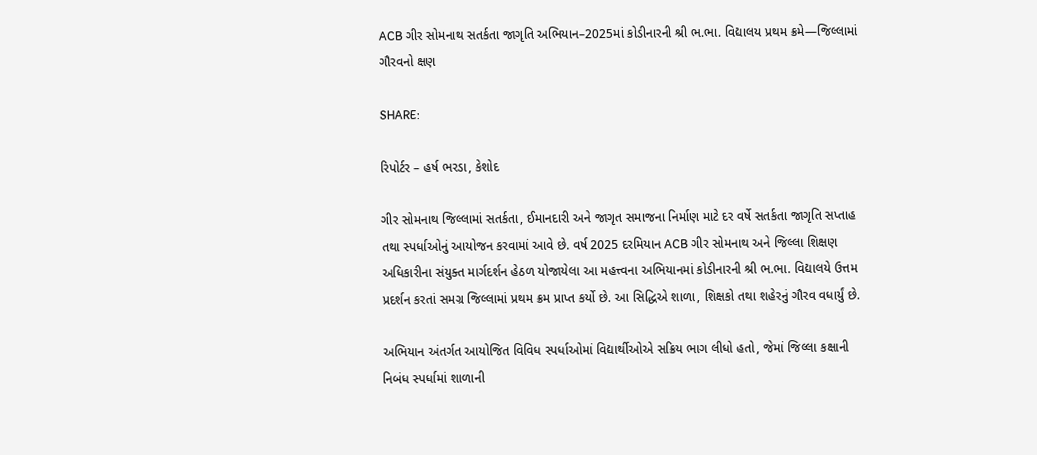ACB ગીર સોમનાથ સતર્કતા જાગૃતિ અભિયાન–2025માં કોડીનારની શ્રી ભ.ભા. વિદ્યાલય પ્રથમ ક્રમે—જિલ્લામાં ગૌરવનો ક્ષણ

SHARE:

રિપોર્ટર – હર્ષ ભરડા, કેશોદ

ગીર સોમનાથ જિલ્લામાં સતર્કતા, ઈમાનદારી અને જાગૃત સમાજના નિર્માણ માટે દર વર્ષે સતર્કતા જાગૃતિ સપ્તાહ તથા સ્પર્ધાઓનું આયોજન કરવામાં આવે છે. વર્ષ 2025 દરમિયાન ACB ગીર સોમનાથ અને જિલ્લા શિક્ષણ અધિકારીના સંયુક્ત માર્ગદર્શન હેઠળ યોજાયેલા આ મહત્ત્વના અભિયાનમાં કોડીનારની શ્રી ભ.ભા. વિદ્યાલયે ઉત્તમ પ્રદર્શન કરતાં સમગ્ર જિલ્લામાં પ્રથમ ક્રમ પ્રાપ્ત કર્યો છે. આ સિદ્ધિએ શાળા, શિક્ષકો તથા શહેરનું ગૌરવ વધાર્યું છે.

અભિયાન અંતર્ગત આયોજિત વિવિધ સ્પર્ધાઓમાં વિદ્યાર્થીઓએ સક્રિય ભાગ લીધો હતો, જેમાં જિલ્લા કક્ષાની નિબંધ સ્પર્ધામાં શાળાની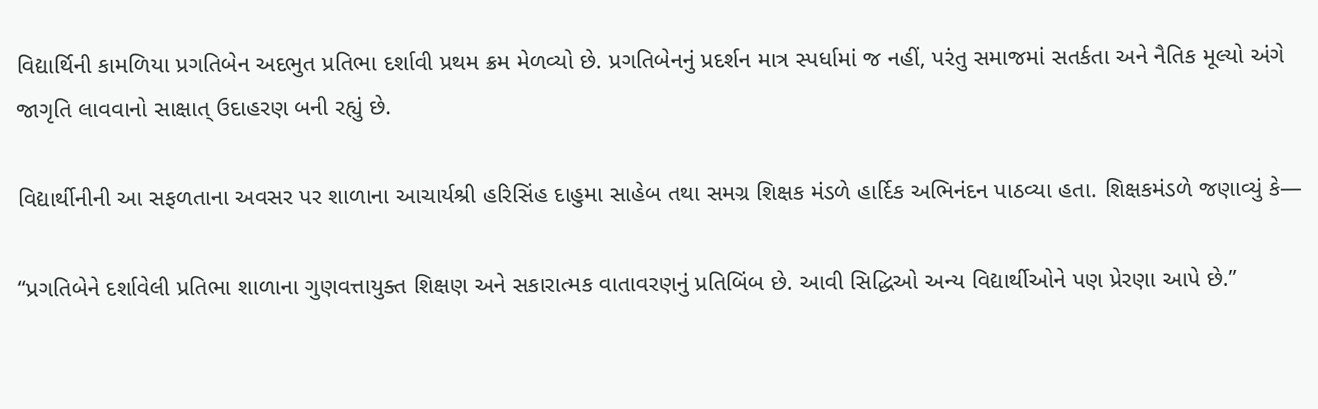વિદ્યાર્થિની કામળિયા પ્રગતિબેન અદભુત પ્રતિભા દર્શાવી પ્રથમ ક્રમ મેળવ્યો છે. પ્રગતિબેનનું પ્રદર્શન માત્ર સ્પર્ધામાં જ નહીં, પરંતુ સમાજમાં સતર્કતા અને નૈતિક મૂલ્યો અંગે જાગૃતિ લાવવાનો સાક્ષાત્ ઉદાહરણ બની રહ્યું છે.

વિદ્યાર્થીનીની આ સફળતાના અવસર પર શાળાના આચાર્યશ્રી હરિસિંહ દાહુમા સાહેબ તથા સમગ્ર શિક્ષક મંડળે હાર્દિક અભિનંદન પાઠવ્યા હતા. શિક્ષકમંડળે જણાવ્યું કે—

“પ્રગતિબેને દર્શાવેલી પ્રતિભા શાળાના ગુણવત્તાયુક્ત શિક્ષણ અને સકારાત્મક વાતાવરણનું પ્રતિબિંબ છે. આવી સિદ્ધિઓ અન્ય વિદ્યાર્થીઓને પણ પ્રેરણા આપે છે.”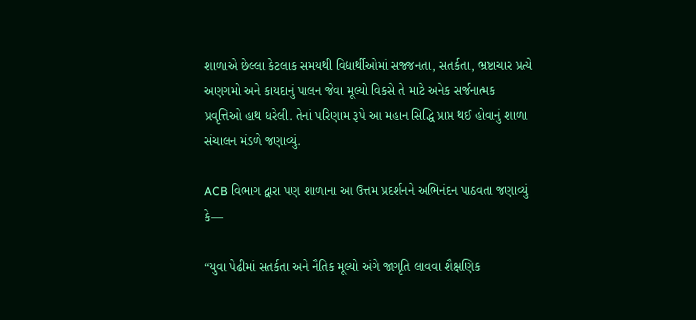શાળાએ છેલ્લા કેટલાક સમયથી વિદ્યાર્થીઓમાં સજ્જનતા, સતર્કતા, ભ્રષ્ટાચાર પ્રત્યે અણગમો અને કાયદાનું પાલન જેવા મૂલ્યો વિકસે તે માટે અનેક સર્જનાત્મક પ્રવૃત્તિઓ હાથ ધરેલી. તેનાં પરિણામ રૂપે આ મહાન સિદ્ધિ પ્રાપ્ત થઈ હોવાનું શાળા સંચાલન મંડળે જણાવ્યું.

ACB વિભાગ દ્વારા પણ શાળાના આ ઉત્તમ પ્રદર્શનને અભિનંદન પાઠવતા જણાવ્યું કે—

“યુવા પેઢીમાં સતર્કતા અને નૈતિક મૂલ્યો અંગે જાગૃતિ લાવવા શૈક્ષણિક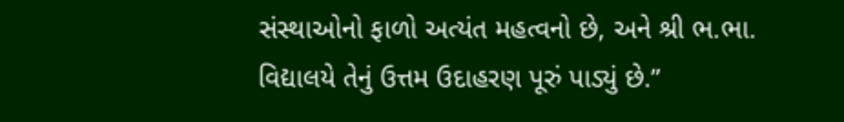સંસ્થાઓનો ફાળો અત્યંત મહત્વનો છે, અને શ્રી ભ.ભા. વિદ્યાલયે તેનું ઉત્તમ ઉદાહરણ પૂરું પાડ્યું છે.”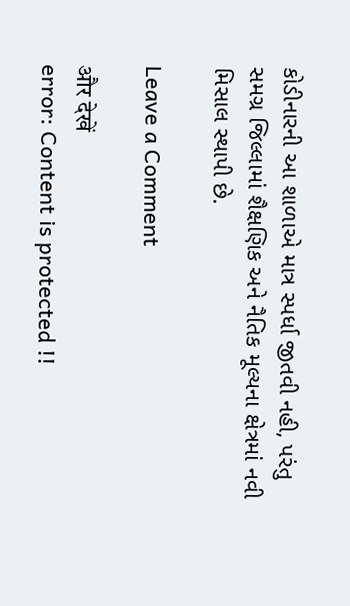કોડીનારની આ શાળાએ માત્ર સ્પર્ધા જીતવી નહી, પરંતુ સમગ્ર જિલ્લામાં શૈક્ષણિક અને નૈતિક મૂલ્યના ક્ષેત્રમાં નવી મિસાલ સ્થાપી છે.

Leave a Comment

और देखें
error: Content is protected !!